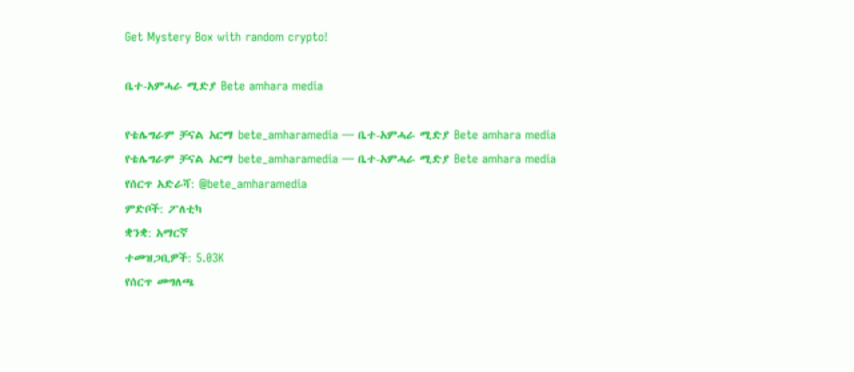Get Mystery Box with random crypto!

ቤተ-አምሓራ ሚድያ Bete amhara media

የቴሌግራም ቻናል አርማ bete_amharamedia — ቤተ-አምሓራ ሚድያ Bete amhara media
የቴሌግራም ቻናል አርማ bete_amharamedia — ቤተ-አምሓራ ሚድያ Bete amhara media
የሰርጥ አድራሻ: @bete_amharamedia
ምድቦች: ፖለቲካ
ቋንቋ: አማርኛ
ተመዝጋቢዎች: 5.03K
የሰርጥ መግለጫ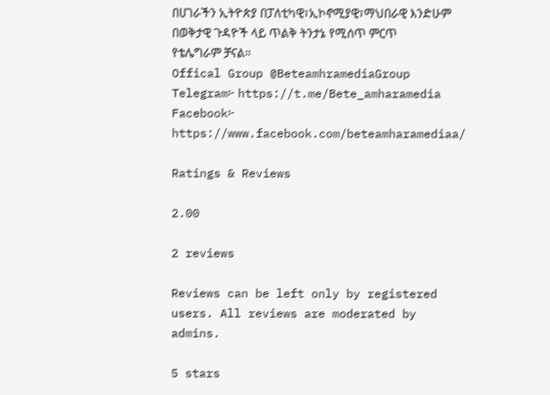በሀገራችን ኢትዮጵያ በፓለቲካዊ፣ኢኮኖሚያዊ፣ማህበራዊ እንድሁም በወቅታዊ ጉዳዮች ላይ ጥልቅ ትንታኔ የሚሰጥ ምርጥ የቴሌግራም ቻናል።
Offical Group @BeteamhramediaGroup
Telegram፦ https://t.me/Bete_amharamedia
Facebook፦ https://www.facebook.com/beteamharamediaa/

Ratings & Reviews

2.00

2 reviews

Reviews can be left only by registered users. All reviews are moderated by admins.

5 stars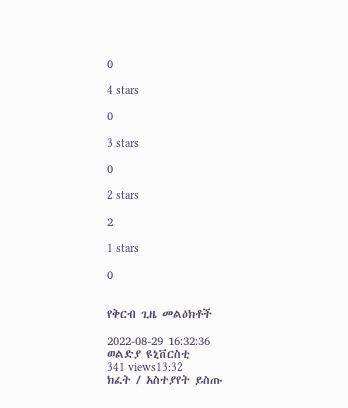0

4 stars

0

3 stars

0

2 stars

2

1 stars

0


የቅርብ ጊዜ መልዕክቶች

2022-08-29 16:32:36
ወልድያ ዩኒቨርስቲ
341 views13:32
ክፈት / አስተያየት ይስጡ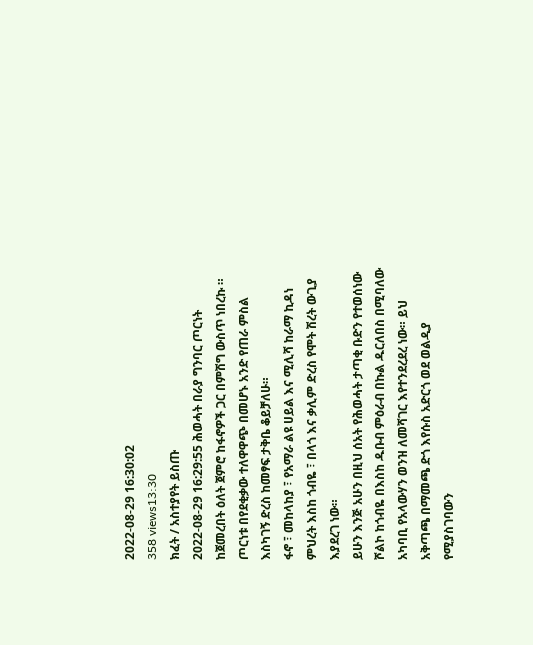2022-08-29 16:30:02
358 views13:30
ክፈት / አስተያየት ይስጡ
2022-08-29 16:29:55 ሕወሓት በራያ ግንባር ጦርነት ከጀመረበት ዕለት ጀምሮ ከፋኖዎች ጋር በምሽግ ውስጥ ነበረኩ ። ጦርነቱ በየደቂቃው ተለዋዋጭ በመሆኑ አንድ የጠራ ምስል እስካገኝ ድረስ ከመፃፍ ታቅቤ ቆይቻለሁ።
ፋኖ ፣ መከላከያ ፣ የአማራ ልዩ ሀይል እና ሚሊሻ ከራማ ኪዳነ ምህረት እስከ ጎብዬ ፣ በላጎ እና ቃሊም ድረስ የሞት ሽረት ውጊያ እያደረገ ነው።
ይሁን እንጅ አሁን በዚህ ሰአት የሕወሓት ታጣቂ ቡድን የተወሰነው ሾልኮ ከጎብዬ በእስከ ዱቡብ ምዕራብ በኩል ዱርለበስ በሚባለው አካባቢ የአላውሃን ወንዝ ለመሻገር እየተንደረደረ ነው። ይህ አቅጣጫ በማመጫ ድጎ እየሱስ አድርጎ ወደ ወልዲያ የሚያስገባውን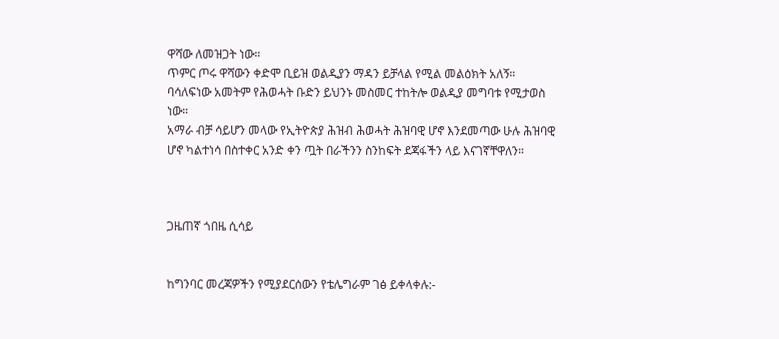ዋሻው ለመዝጋት ነው።
ጥምር ጦሩ ዋሻውን ቀድሞ ቢይዝ ወልዲያን ማዳን ይቻላል የሚል መልዕክት አለኝ።
ባሳለፍነው አመትም የሕወሓት ቡድን ይህንኑ መስመር ተከትሎ ወልዲያ መግባቱ የሚታወስ ነው።
አማራ ብቻ ሳይሆን መላው የኢትዮጵያ ሕዝብ ሕወሓት ሕዝባዊ ሆኖ እንደመጣው ሁሉ ሕዝባዊ ሆኖ ካልተነሳ በስተቀር አንድ ቀን ጧት በራችንን ስንከፍት ደጃፋችን ላይ እናገኛቸዋለን።



ጋዜጠኛ ጎበዜ ሲሳይ


ከግንባር መረጃዎችን የሚያደርሰውን የቴሌግራም ገፅ ይቀላቀሉ:-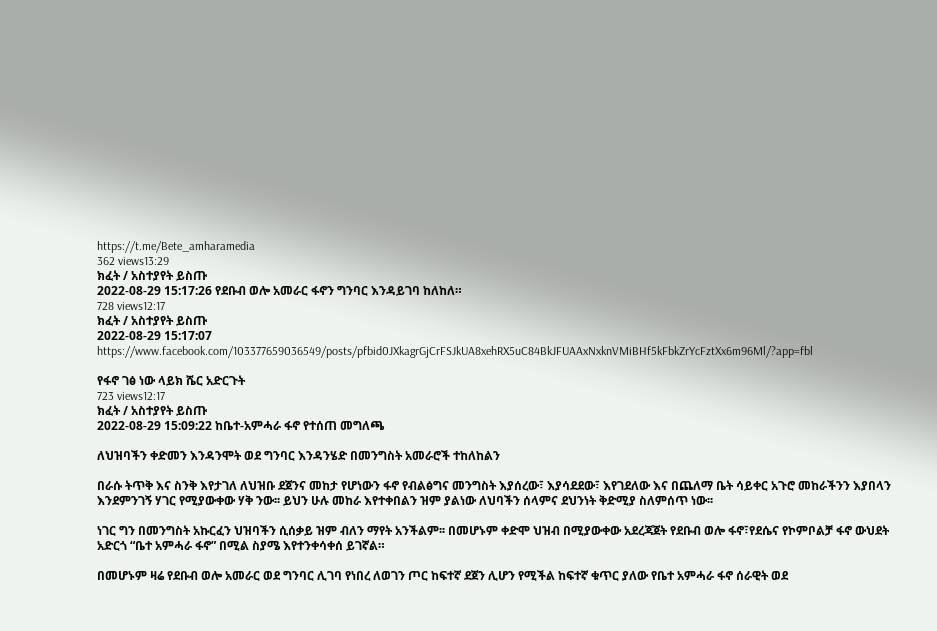https://t.me/Bete_amharamedia
362 views13:29
ክፈት / አስተያየት ይስጡ
2022-08-29 15:17:26 የደቡብ ወሎ አመራር ፋኖን ግንባር እንዳይገባ ከለከለ።
728 views12:17
ክፈት / አስተያየት ይስጡ
2022-08-29 15:17:07 https://www.facebook.com/103377659036549/posts/pfbid0JXkagrGjCrFSJkUA8xehRX5uC84BkJFUAAxNxknVMiBHf5kFbkZrYcFztXx6m96Ml/?app=fbl

የፋኖ ገፅ ነው ላይክ ሼር አድርጉት
723 views12:17
ክፈት / አስተያየት ይስጡ
2022-08-29 15:09:22 ከቤተ-አምሓራ ፋኖ የተሰጠ መግለጫ

ለህዝባችን ቀድመን እንዳንሞት ወደ ግንባር እንዳንሄድ በመንግስት አመራሮች ተከለከልን

በራሱ ትጥቅ እና ስንቅ እየታገለ ለህዝቡ ደጀንና መከታ የሆነውን ፋኖ የብልፅግና መንግስት እያሰረው፣ እያሳደደው፣ እየገደለው እና በጨለማ ቤት ሳይቀር አጉሮ መከራችንን እያበላን እንደምንገኝ ሃገር የሚያውቀው ሃቅ ንው፡፡ ይህን ሁሉ መከራ እየተቀበልን ዝም ያልነው ለህባችን ሰላምና ደህንነት ቅድሚያ ስለምሰጥ ነው፡፡

ነገር ግን በመንግስት አኩርፈን ህዝባችን ሲሰቃይ ዝም ብለን ማየት አንችልም፡፡ በመሆኑም ቀድሞ ህዝብ በሚያውቀው አደረጃጀት የደቡብ ወሎ ፋኖ፣የደሴና የኮምቦልቻ ፋኖ ውህደት አድርጎ “ቤተ አምሓራ ፋኖ” በሚል ስያሜ እየተንቀሳቀሰ ይገኛል።

በመሆኑም ዛሬ የደቡብ ወሎ አመራር ወደ ግንባር ሊገባ የነበረ ለወገን ጦር ከፍተኛ ደጀን ሊሆን የሚችል ከፍተኛ ቁጥር ያለው የቤተ አምሓራ ፋኖ ሰራዊት ወደ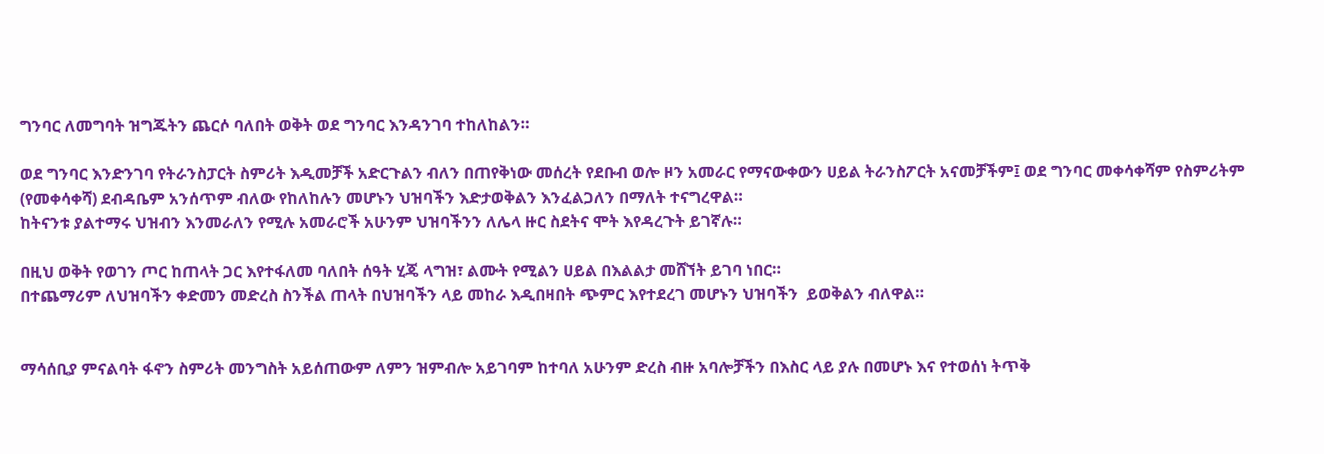ግንባር ለመግባት ዝግጁትን ጨርሶ ባለበት ወቅት ወደ ግንባር እንዳንገባ ተከለከልን።

ወደ ግንባር እንድንገባ የትራንስፓርት ስምሪት እዲመቻች አድርጉልን ብለን በጠየቅነው መሰረት የደቡብ ወሎ ዞን አመራር የማናውቀውን ሀይል ትራንስፖርት አናመቻችም፤ ወደ ግንባር መቀሳቀሻም የስምሪትም (የመቀሳቀሻ) ደብዳቤም አንሰጥም ብለው የከለከሉን መሆኑን ህዝባችን እድታወቅልን እንፈልጋለን በማለት ተናግረዋል።
ከትናንቱ ያልተማሩ ህዝብን እንመራለን የሚሉ አመራሮች አሁንም ህዝባችንን ለሌላ ዙር ስደትና ሞት እየዳረጉት ይገኛሉ።

በዚህ ወቅት የወገን ጦር ከጠላት ጋር እየተፋለመ ባለበት ሰዓት ሂጄ ላግዝ፣ ልሙት የሚልን ሀይል በእልልታ መሸኘት ይገባ ነበር።
በተጨማሪም ለህዝባችን ቀድመን መድረስ ስንችል ጠላት በህዝባችን ላይ መከራ እዲበዛበት ጭምር እየተደረገ መሆኑን ህዝባችን  ይወቅልን ብለዋል።


ማሳሰቢያ ምናልባት ፋኖን ስምሪት መንግስት አይሰጠውም ለምን ዝምብሎ አይገባም ከተባለ አሁንም ድረስ ብዙ አባሎቻችን በእስር ላይ ያሉ በመሆኑ እና የተወሰነ ትጥቅ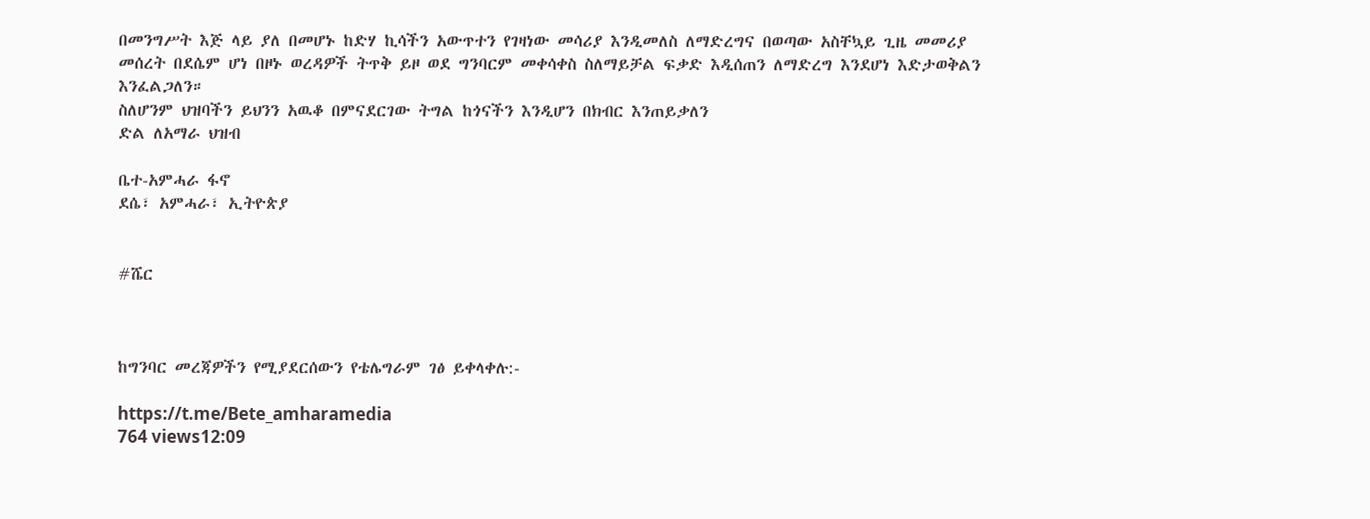በመንግሥት እጅ ላይ ያለ በመሆኑ ከድሃ ኪሳችን አውጥተን የገዛነው መሳሪያ እንዲመለስ ለማድረግና በወጣው አስቸኳይ ጊዜ መመሪያ መሰረት በደሴም ሆነ በዞኑ ወረዳዎች ትጥቅ ይዞ ወደ ግንባርም መቀሳቀስ ስለማይቻል ፍቃድ እዲሰጠን ለማድረግ እንደሆነ እድታወቅልን እንፈልጋለን።
ስለሆንም ህዝባችን ይህንን አዉቆ በምናደርገው ትግል ከጎናችን እንዲሆን በክብር እንጠይቃለን
ድል ለአማራ ህዝብ

ቤተ-አምሓራ ፋኖ
ደሴ፣ አምሓራ፣ ኢትዮጵያ


#ሼር



ከግንባር መረጃዎችን የሚያደርሰውን የቴሌግራም ገፅ ይቀላቀሉ:-

https://t.me/Bete_amharamedia
764 views12:09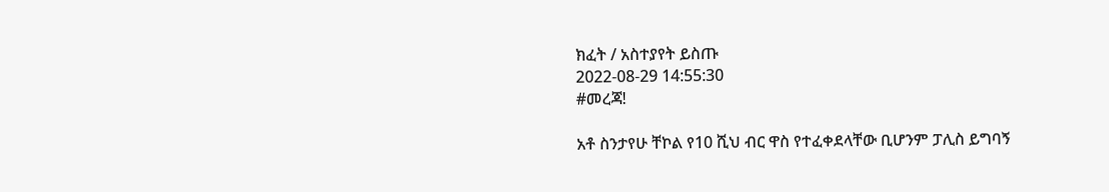ክፈት / አስተያየት ይስጡ
2022-08-29 14:55:30
#መረጃ!

አቶ ስንታየሁ ቸኮል የ10 ሺህ ብር ዋስ የተፈቀደላቸው ቢሆንም ፓሊስ ይግባኝ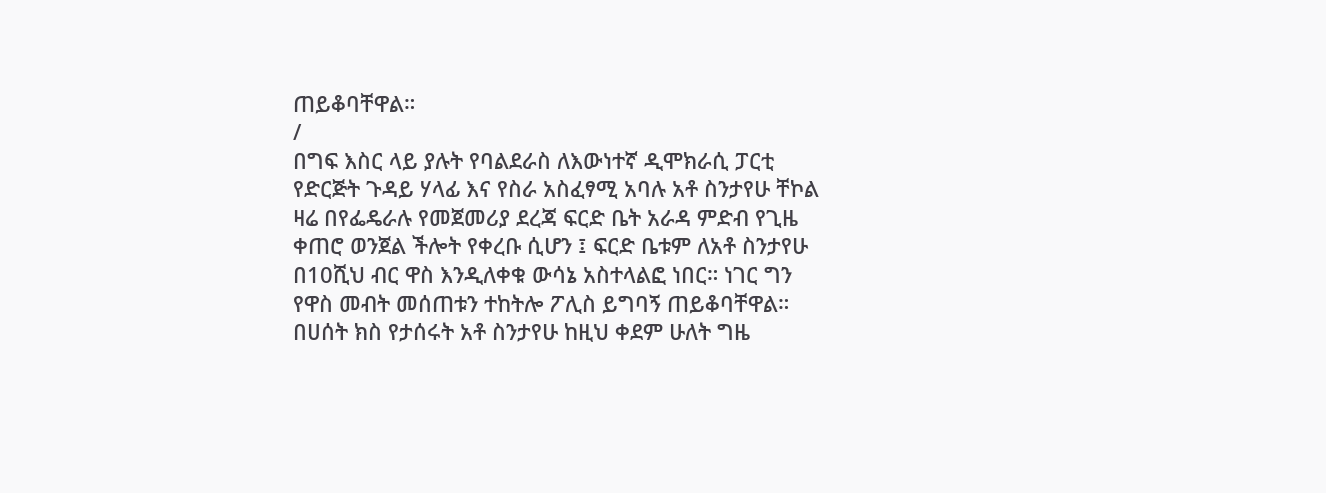ጠይቆባቸዋል።
/
በግፍ እስር ላይ ያሉት የባልደራስ ለእውነተኛ ዲሞክራሲ ፓርቲ የድርጅት ጉዳይ ሃላፊ እና የስራ አስፈፃሚ አባሉ አቶ ስንታየሁ ቸኮል ዛሬ በየፌዴራሉ የመጀመሪያ ደረጃ ፍርድ ቤት አራዳ ምድብ የጊዜ ቀጠሮ ወንጀል ችሎት የቀረቡ ሲሆን ፤ ፍርድ ቤቱም ለአቶ ስንታየሁ በ10ሺህ ብር ዋስ እንዲለቀቁ ውሳኔ አስተላልፎ ነበር። ነገር ግን የዋስ መብት መሰጠቱን ተከትሎ ፖሊስ ይግባኝ ጠይቆባቸዋል።
በሀሰት ክስ የታሰሩት አቶ ስንታየሁ ከዚህ ቀደም ሁለት ግዜ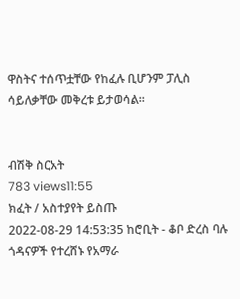ዋስትና ተሰጥቷቸው የከፈሉ ቢሆንም ፓሊስ ሳይለቃቸው መቅረቱ ይታወሳል።


ብሽቅ ስርአት
783 views11:55
ክፈት / አስተያየት ይስጡ
2022-08-29 14:53:35 ከሮቢት - ቆቦ ድረስ ባሉ ጎዳናዎች የተረሸኑ የአማራ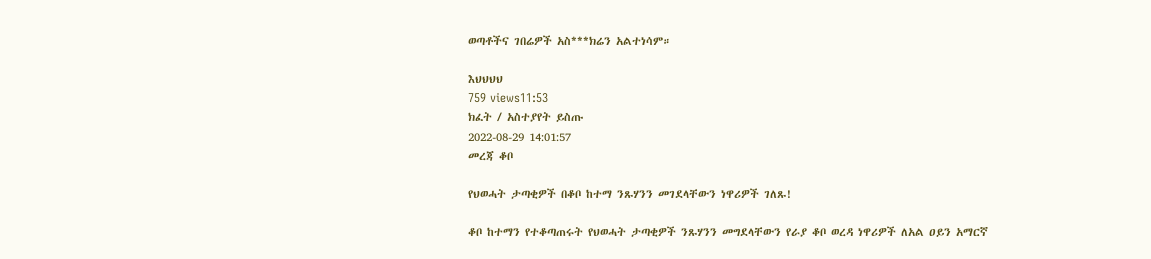ወጣቶችና ገበሬዎች አስ***ክሬን አልተነሳም።

እህህህህ
759 views11:53
ክፈት / አስተያየት ይስጡ
2022-08-29 14:01:57
መረጃ ቆቦ

የህወሓት ታጣቂዎች በቆቦ ከተማ ንጹሃንን መገደላቸውን ነዋሪዎች ገለጹ!

ቆቦ ከተማን የተቆጣጠሩት የህወሓት ታጣቂዎች ንጹሃንን መግደላቸውን የራያ ቆቦ ወረዳ ነዋሪዎች ለአል ዐይን አማርኛ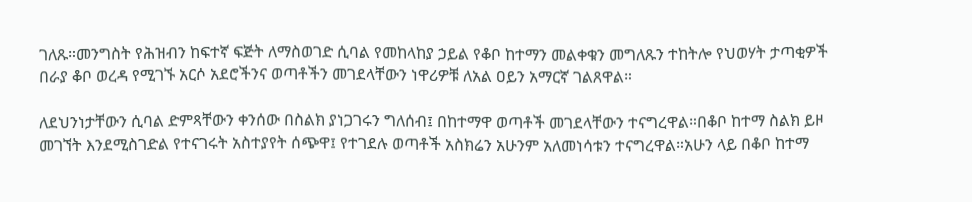ገለጹ።መንግስት የሕዝብን ከፍተኛ ፍጅት ለማስወገድ ሲባል የመከላከያ ኃይል የቆቦ ከተማን መልቀቁን መግለጹን ተከትሎ የህወሃት ታጣቂዎች በራያ ቆቦ ወረዳ የሚገኙ አርሶ አደሮችንና ወጣቶችን መገደላቸውን ነዋሪዎቹ ለአል ዐይን አማርኛ ገልጸዋል።

ለደህንነታቸውን ሲባል ድምጻቸውን ቀንሰው በስልክ ያነጋገሩን ግለሰብ፤ በከተማዋ ወጣቶች መገደላቸውን ተናግረዋል።በቆቦ ከተማ ስልክ ይዞ መገኘት እንደሚስገድል የተናገሩት አስተያየት ሰጭዋ፤ የተገደሉ ወጣቶች አስክሬን አሁንም አለመነሳቱን ተናግረዋል።አሁን ላይ በቆቦ ከተማ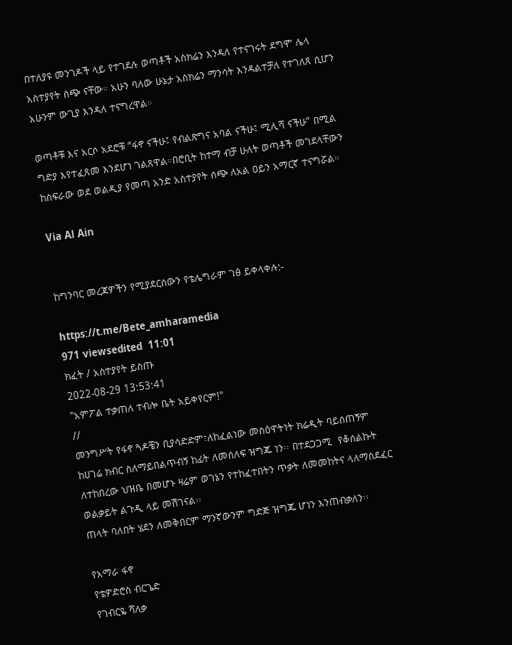በተለያዩ መንገዶች ላይ የተገደሉ ወጣቶች አስክሬን እንዳለ የተናገሩት ደግሞ ሌላ አስተያየት ሰጭ ናቸው። አሁን ባለው ሁኔታ አስክሬን ማንሳት እንዳልተቻለ የተገለጸ ሲሆን አሁንም ውጊያ እንዳለ ተናግረዋል።

ወጣቶቹ እና አርሶ አደሮቹ “ፋኖ ናችሁ፤ የብልጽግና አባል ናችሁ፤ ሚሊሻ ናችሁ” በሚል ግድያ እየተፈጸመ እንደሆነ ገልጸዋል።በሮቢት ከተማ ብቻ ሁለት ወጣቶች መገደላቸውን ከስፍራው ወደ ወልዲያ የመጣ አንድ አስተያየት ሰጭ ለአል ዐይን አማርኛ ተናግሯል።

Via Al Ain


ከግንባር መረጃዎችን የሚያደርሰውን የቴሌግራም ገፅ ይቀላቀሉ:-

https://t.me/Bete_amharamedia
971 viewsedited  11:01
ክፈት / አስተያየት ይስጡ
2022-08-29 13:53:41
"አምፖል ተቃጠለ ተብሎ ቤት አይቀየርም!"
//
መንግሥት የፋኖ ጓዶቼን ቢያሳድድም፣ለከፈልነው መስዕዋትነት ክሬዲት ባይሰጠኝም ከሀገሬ ክብር ስለማይበልጥብኝ ከፊት ለመሰለፍ ዝግጁ ነን፡፡ በተደጋጋሚ  የቆሰልኩት ለተከበረው ህዝቤ በመሆኑ ዛሬም ወገኔን የተከፈተበትን ጥቃት ለመመከትና ላለማስደፈር ወልቃይት ልጉዲ ላይ መሽገናል፡፡
ጠላት ባለበት ሄደን ለመቅበርም ማንኛውንም ግድጅ ዝግጁ ሆነን እንጠብቃለን፡፡

የአማራ ፋኖ
የቴዎድሮስ ብርጌድ
የገብርዬ ሻለቃ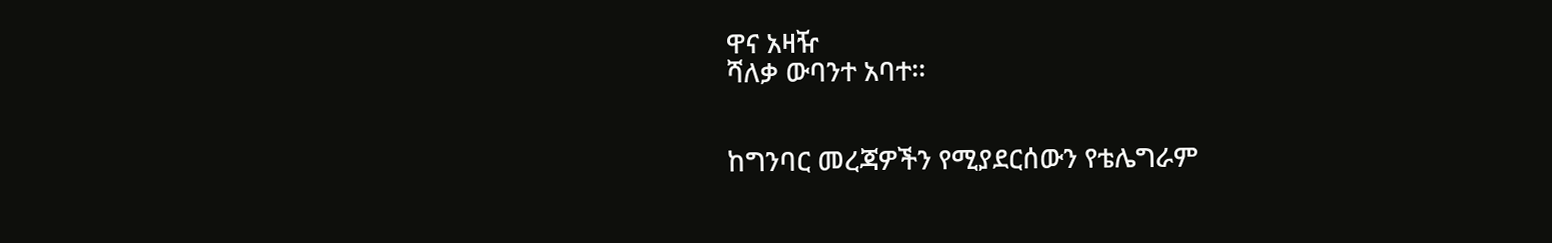ዋና አዛዥ
ሻለቃ ውባንተ አባተ፡፡


ከግንባር መረጃዎችን የሚያደርሰውን የቴሌግራም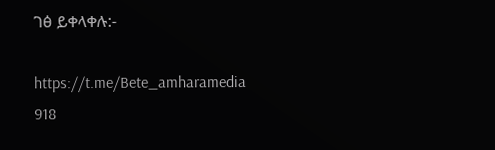ገፅ ይቀላቀሉ:-

https://t.me/Bete_amharamedia
918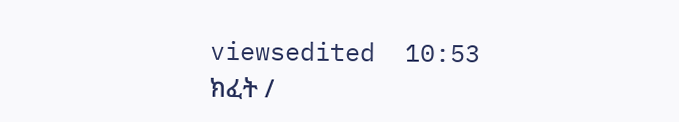viewsedited  10:53
ክፈት /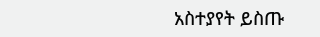አስተያየት ይስጡ